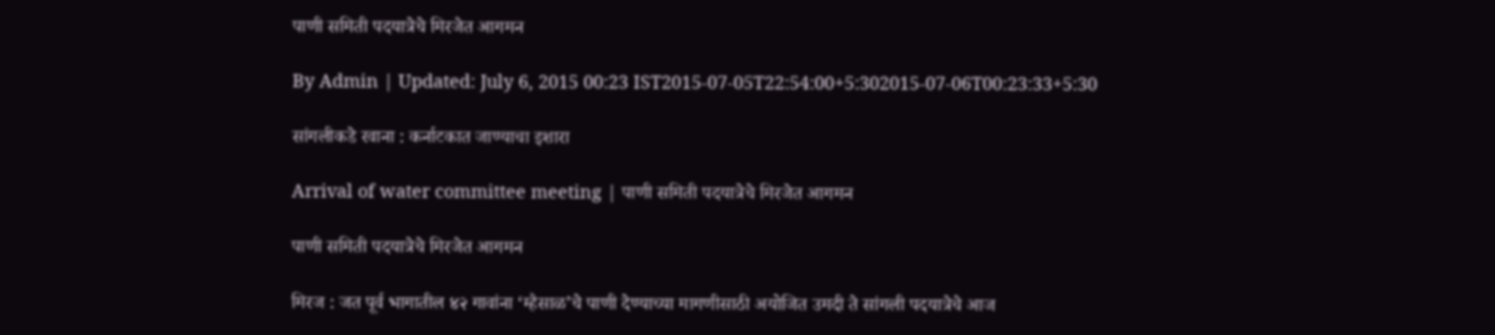पाणी समिती पदयात्रेचे मिरजेत आगमन

By Admin | Updated: July 6, 2015 00:23 IST2015-07-05T22:54:00+5:302015-07-06T00:23:33+5:30

सांगलीकडे रवाना : कर्नाटकात जाण्याचा इशारा

Arrival of water committee meeting | पाणी समिती पदयात्रेचे मिरजेत आगमन

पाणी समिती पदयात्रेचे मिरजेत आगमन

मिरज : जत पूर्व भागातील ४२ गावांना ‘म्हैसाळ’चे पाणी देण्याच्या मागणीसाठी अयोजित उमदी ते सांगली पदयात्रेचे आज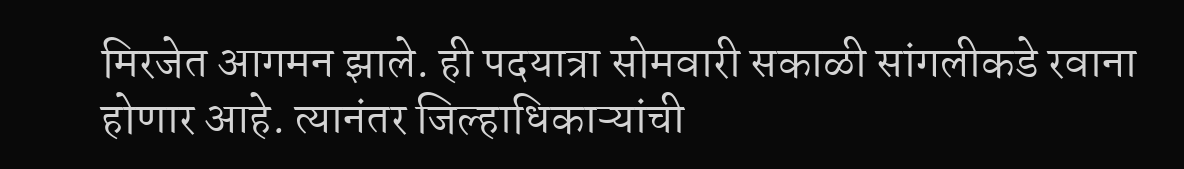मिरजेत आगमन झाले. ही पदयात्रा सोमवारी सकाळी सांगलीकडे रवाना होणार आहे. त्यानंतर जिल्हाधिकाऱ्यांची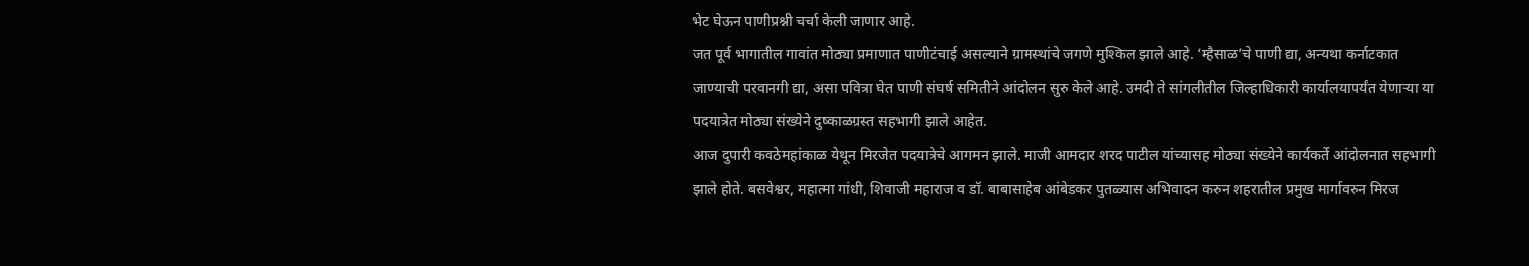भेट घेऊन पाणीप्रश्नी चर्चा केली जाणार आहे.
जत पूर्व भागातील गावांत मोठ्या प्रमाणात पाणीटंचाई असल्याने ग्रामस्थांचे जगणे मुश्किल झाले आहे. ‘म्हैसाळ’चे पाणी द्या, अन्यथा कर्नाटकात जाण्याची परवानगी द्या, असा पवित्रा घेत पाणी संघर्ष समितीने आंदोलन सुरु केले आहे. उमदी ते सांगलीतील जिल्हाधिकारी कार्यालयापर्यंत येणाऱ्या या पदयात्रेत मोठ्या संख्येने दुष्काळग्रस्त सहभागी झाले आहेत.
आज दुपारी कवठेमहांकाळ येथून मिरजेत पदयात्रेचे आगमन झाले. माजी आमदार शरद पाटील यांच्यासह मोठ्या संख्येने कार्यकर्ते आंदोलनात सहभागी झाले होते. बसवेश्वर, महात्मा गांधी, शिवाजी महाराज व डॉ. बाबासाहेब आंबेडकर पुतळ्यास अभिवादन करुन शहरातील प्रमुख मार्गावरुन मिरज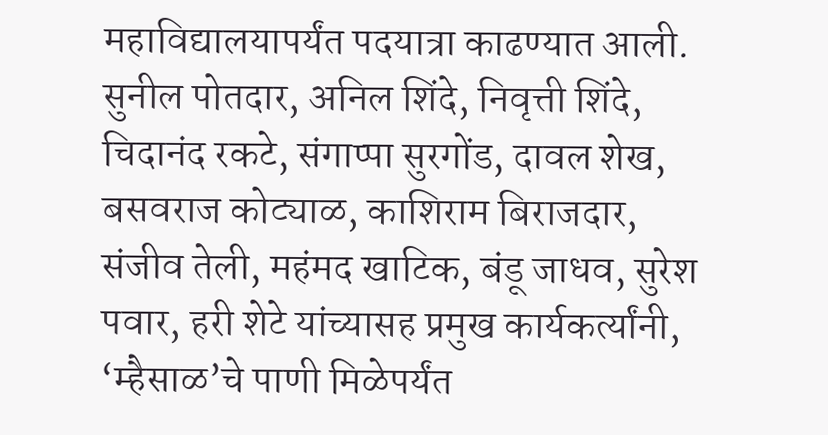महाविद्यालयापर्यंत पदयात्रा काढण्यात आली.
सुनील पोतदार, अनिल शिंदे, निवृत्ती शिंदे, चिदानंद रकटे, संगाप्पा सुरगोंड, दावल शेख, बसवराज कोट्याळ, काशिराम बिराजदार, संजीव तेली, महंमद खाटिक, बंडू जाधव, सुरेश पवार, हरी शेटे यांच्यासह प्रमुख कार्यकर्त्यांनी, ‘म्हैसाळ’चे पाणी मिळेपर्यंत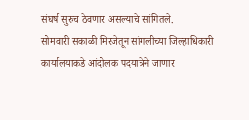संघर्ष सुरुच ठेवणार असल्याचे सांगितले.
सोमवारी सकाळी मिरजेतून सांगलीच्या जिल्हाधिकारी कार्यालयाकडे आंदोलक पदयात्रेने जाणार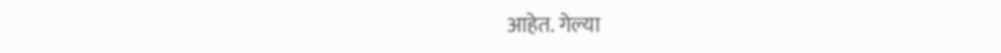आहेत. गेल्या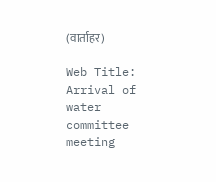(वार्ताहर)

Web Title: Arrival of water committee meeting